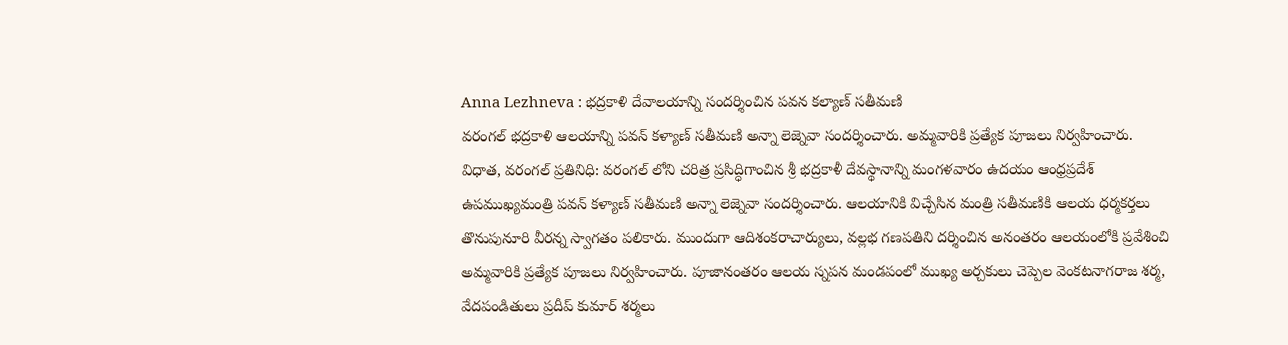Anna Lezhneva : భద్రకాళి దేవాలయాన్ని సందర్శించిన పవన కల్యాణ్ సతీమణి
వరంగల్ భద్రకాళి ఆలయాన్ని పవన్ కళ్యాణ్ సతీమణి అన్నా లెజ్నెవా సందర్శించారు. అమ్మవారికి ప్రత్యేక పూజలు నిర్వహించారు.
విధాత, వరంగల్ ప్రతినిధి: వరంగల్ లోని చరిత్ర ప్రసిద్ధిగాంచిన శ్రీ భద్రకాళీ దేవస్థానాన్ని మంగళవారం ఉదయం ఆంధ్రప్రదేశ్ ఉపముఖ్యమంత్రి పవన్ కళ్యాణ్ సతీమణి అన్నా లెజ్నెవా సందర్శించారు. ఆలయానికి విచ్చేసిన మంత్రి సతీమణికి ఆలయ ధర్మకర్తలు తొనుపునూరి వీరన్న స్వాగతం పలికారు. ముందుగా ఆదిశంకరాచార్యులు, వల్లభ గణపతిని దర్శించిన అనంతరం ఆలయంలోకి ప్రవేశించి అమ్మవారికి ప్రత్యేక పూజలు నిర్వహించారు. పూజానంతరం ఆలయ స్నపన మండపంలో ముఖ్య అర్చకులు చెప్పెల వెంకటనాగరాజ శర్మ, వేదపండితులు ప్రదీప్ కుమార్ శర్మలు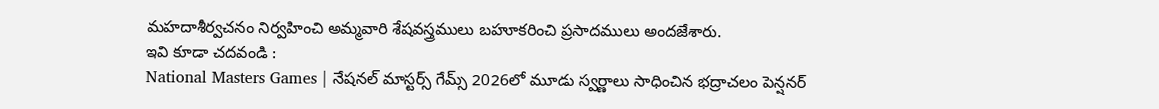మహదాశీర్వచనం నిర్వహించి అమ్మవారి శేషవస్త్రములు బహూకరించి ప్రసాదములు అందజేశారు.
ఇవి కూడా చదవండి :
National Masters Games | నేషనల్ మాస్టర్స్ గేమ్స్ 2026లో మూడు స్వర్ణాలు సాధించిన భద్రాచలం పెన్షనర్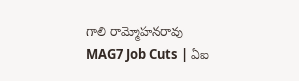గాలి రామ్మోహనరావు
MAG7 Job Cuts | ఏఐ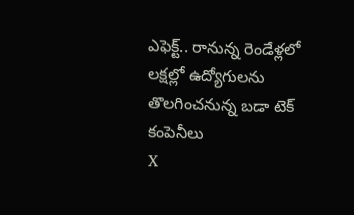ఎఫెక్ట్.. రానున్న రెండేళ్లలో లక్షల్లో ఉద్యోగులను తొలగించనున్న బడా టెక్ కంపెనీలు
X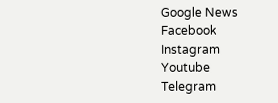Google News
Facebook
Instagram
Youtube
Telegram